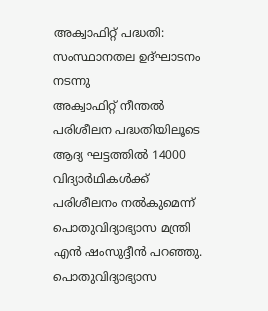അക്വാഫിറ്റ് പദ്ധതി: സംസ്ഥാനതല ഉദ്ഘാടനം നടന്നു
അക്വാഫിറ്റ് നീന്തൽ പരിശീലന പദ്ധതിയിലൂടെ ആദ്യ ഘട്ടത്തിൽ 14000 വിദ്യാർഥികൾക്ക് പരിശീലനം നൽകുമെന്ന് പൊതുവിദ്യാഭ്യാസ മന്ത്രി എൻ ഷംസുദ്ദീൻ പറഞ്ഞു. പൊതുവിദ്യാഭ്യാസ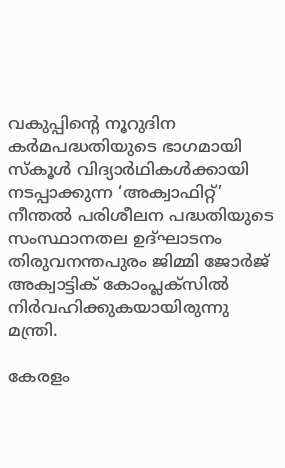വകുപ്പിന്റെ നൂറുദിന കർമപദ്ധതിയുടെ ഭാഗമായി സ്കൂൾ വിദ്യാർഥികൾക്കായി നടപ്പാക്കുന്ന ‘അക്വാഫിറ്റ്’ നീന്തൽ പരിശീലന പദ്ധതിയുടെ സംസ്ഥാനതല ഉദ്ഘാടനം തിരുവനന്തപുരം ജിമ്മി ജോർജ് അക്വാട്ടിക് കോംപ്ലക്സിൽ നിർവഹിക്കുകയായിരുന്നു മന്ത്രി.

കേരളം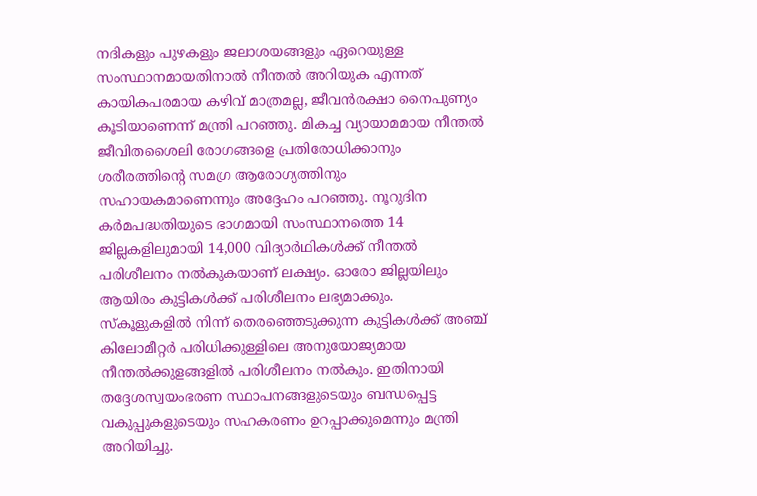നദികളും പുഴകളും ജലാശയങ്ങളും ഏറെയുള്ള സംസ്ഥാനമായതിനാൽ നീന്തൽ അറിയുക എന്നത് കായികപരമായ കഴിവ് മാത്രമല്ല, ജീവൻരക്ഷാ നൈപുണ്യം കൂടിയാണെന്ന് മന്ത്രി പറഞ്ഞു. മികച്ച വ്യായാമമായ നീന്തൽ ജീവിതശൈലി രോഗങ്ങളെ പ്രതിരോധിക്കാനും ശരീരത്തിന്റെ സമഗ്ര ആരോഗ്യത്തിനും സഹായകമാണെന്നും അദ്ദേഹം പറഞ്ഞു. നൂറുദിന കർമപദ്ധതിയുടെ ഭാഗമായി സംസ്ഥാനത്തെ 14 ജില്ലകളിലുമായി 14,000 വിദ്യാർഥികൾക്ക് നീന്തൽ പരിശീലനം നൽകുകയാണ് ലക്ഷ്യം. ഓരോ ജില്ലയിലും ആയിരം കുട്ടികൾക്ക് പരിശീലനം ലഭ്യമാക്കും. സ്കൂളുകളിൽ നിന്ന് തെരഞ്ഞെടുക്കുന്ന കുട്ടികൾക്ക് അഞ്ച് കിലോമീറ്റർ പരിധിക്കുള്ളിലെ അനുയോജ്യമായ നീന്തൽക്കുളങ്ങളിൽ പരിശീലനം നൽകും. ഇതിനായി തദ്ദേശസ്വയംഭരണ സ്ഥാപനങ്ങളുടെയും ബന്ധപ്പെട്ട വകുപ്പുകളുടെയും സഹകരണം ഉറപ്പാക്കുമെന്നും മന്ത്രി അറിയിച്ചു.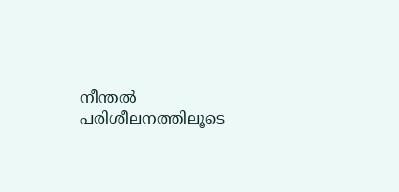നീന്തൽ പരിശീലനത്തിലൂടെ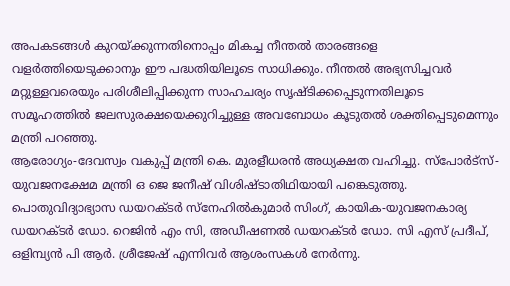അപകടങ്ങൾ കുറയ്ക്കുന്നതിനൊപ്പം മികച്ച നീന്തൽ താരങ്ങളെ വളർത്തിയെടുക്കാനും ഈ പദ്ധതിയിലൂടെ സാധിക്കും. നീന്തൽ അഭ്യസിച്ചവർ മറ്റുള്ളവരെയും പരിശീലിപ്പിക്കുന്ന സാഹചര്യം സൃഷ്ടിക്കപ്പെടുന്നതിലൂടെ സമൂഹത്തിൽ ജലസുരക്ഷയെക്കുറിച്ചുള്ള അവബോധം കൂടുതൽ ശക്തിപ്പെടുമെന്നും മന്ത്രി പറഞ്ഞു.
ആരോഗ്യം-ദേവസ്വം വകുപ്പ് മന്ത്രി കെ. മുരളീധരൻ അധ്യക്ഷത വഹിച്ചു. സ്പോർട്സ്-യുവജനക്ഷേമ മന്ത്രി ഒ ജെ ജനീഷ് വിശിഷ്ടാതിഥിയായി പങ്കെടുത്തു. പൊതുവിദ്യാഭ്യാസ ഡയറക്ടർ സ്നേഹിൽകുമാർ സിംഗ്, കായിക-യുവജനകാര്യ ഡയറക്ടർ ഡോ. റെജിൻ എം സി, അഡീഷണൽ ഡയറക്ടർ ഡോ. സി എസ് പ്രദീപ്, ഒളിമ്പ്യൻ പി ആർ. ശ്രീജേഷ് എന്നിവർ ആശംസകൾ നേർന്നു.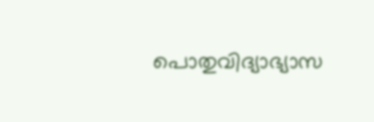പൊതുവിദ്യാഭ്യാസ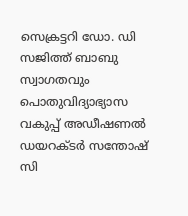സെക്രട്ടറി ഡോ. ഡി സജിത്ത് ബാബു സ്വാഗതവും പൊതുവിദ്യാഭ്യാസ വകുപ്പ് അഡീഷണൽ ഡയറക്ടർ സന്തോഷ് സി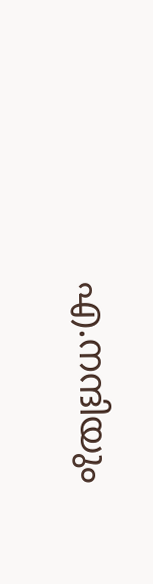എ.നന്ദിയും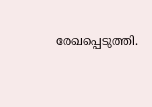രേഖപ്പെടുത്തി.